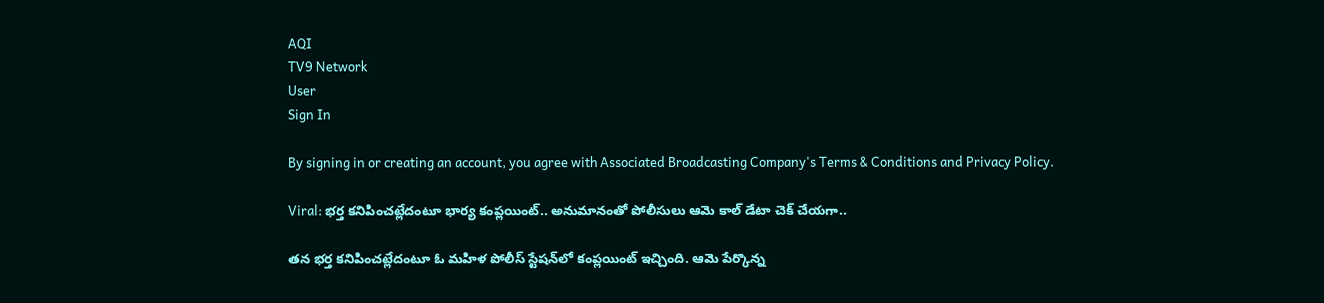AQI
TV9 Network
User
Sign In

By signing in or creating an account, you agree with Associated Broadcasting Company's Terms & Conditions and Privacy Policy.

Viral: భర్త కనిపించట్లేదంటూ భార్య కంప్లయింట్.. అనుమానంతో పోలీసులు ఆమె కాల్ డేటా చెక్ చేయగా..

తన భర్త కనిపించట్లేదంటూ ఓ మహిళ పోలీస్ స్టేషన్‌‌లో కంప్లయింట్ ఇచ్చింది. ఆమె పేర్కొన్న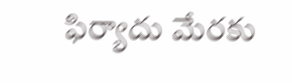ఫిర్యాదు మేరకు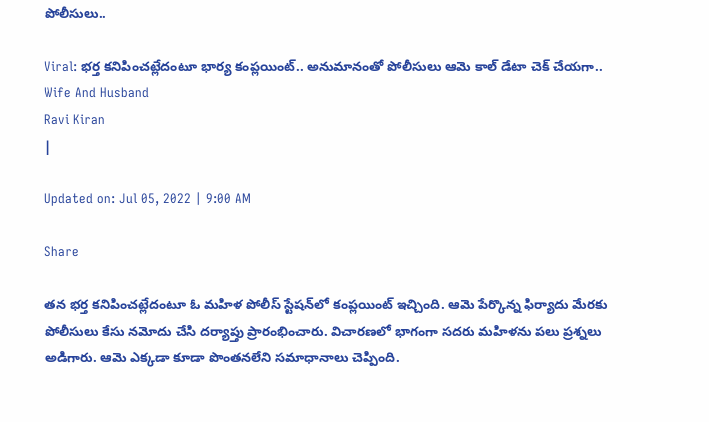పోలీసులు..

Viral: భర్త కనిపించట్లేదంటూ భార్య కంప్లయింట్.. అనుమానంతో పోలీసులు ఆమె కాల్ డేటా చెక్ చేయగా..
Wife And Husband
Ravi Kiran
|

Updated on: Jul 05, 2022 | 9:00 AM

Share

తన భర్త కనిపించట్లేదంటూ ఓ మహిళ పోలీస్ స్టేషన్‌‌లో కంప్లయింట్ ఇచ్చింది. ఆమె పేర్కొన్న ఫిర్యాదు మేరకు పోలీసులు కేసు నమోదు చేసి దర్యాప్తు ప్రారంభించారు. విచారణలో భాగంగా సదరు మహిళను పలు ప్రశ్నలు అడిగారు. ఆమె ఎక్కడా కూడా పొంతనలేని సమాధానాలు చెప్పింది.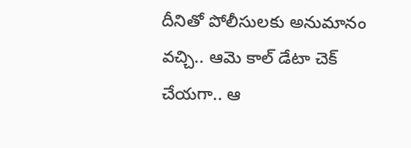దీనితో పోలీసులకు అనుమానం వచ్చి.. ఆమె కాల్ డేటా చెక్ చేయగా.. ఆ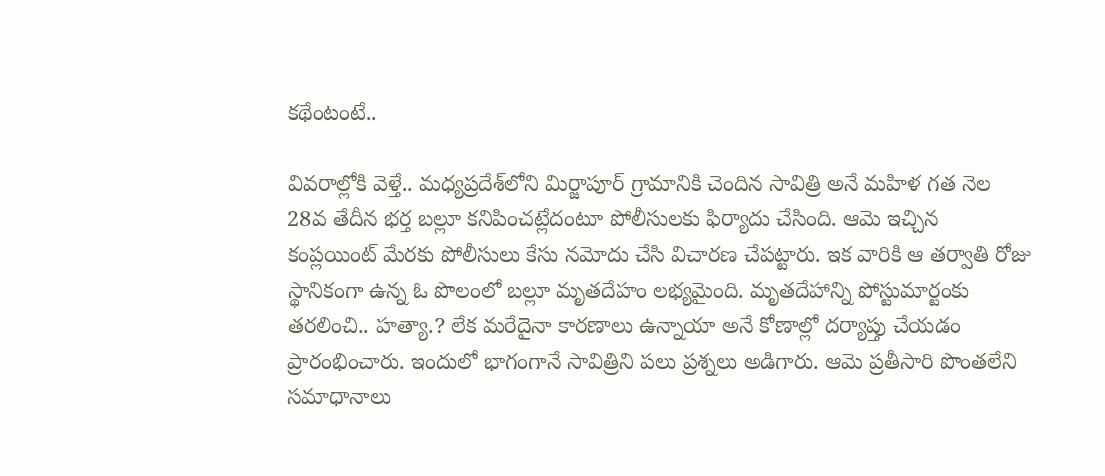కథేంటంటే..

వివరాల్లోకి వెళ్తే.. మధ్యప్రదేశ్‌లోని మిర్జాపూర్ గ్రామానికి చెందిన సావిత్రి అనే మహిళ గత నెల 28వ తేదీన భర్త బల్లూ కనిపించట్లేదంటూ పోలీసులకు ఫిర్యాదు చేసింది. ఆమె ఇచ్చిన కంప్లయింట్ మేరకు పోలీసులు కేసు నమోదు చేసి విచారణ చేపట్టారు. ఇక వారికి ఆ తర్వాతి రోజు స్థానికంగా ఉన్న ఓ పొలంలో బల్లూ మృతదేహం లభ్యమైంది. మృతదేహాన్ని పోస్టుమార్టంకు తరలించి.. హత్యా.? లేక మరేదైనా కారణాలు ఉన్నాయా అనే కోణాల్లో దర్యాప్తు చేయడం ప్రారంభించారు. ఇందులో భాగంగానే సావిత్రిని పలు ప్రశ్నలు అడిగారు. ఆమె ప్రతీసారి పొంతలేని సమాధానాలు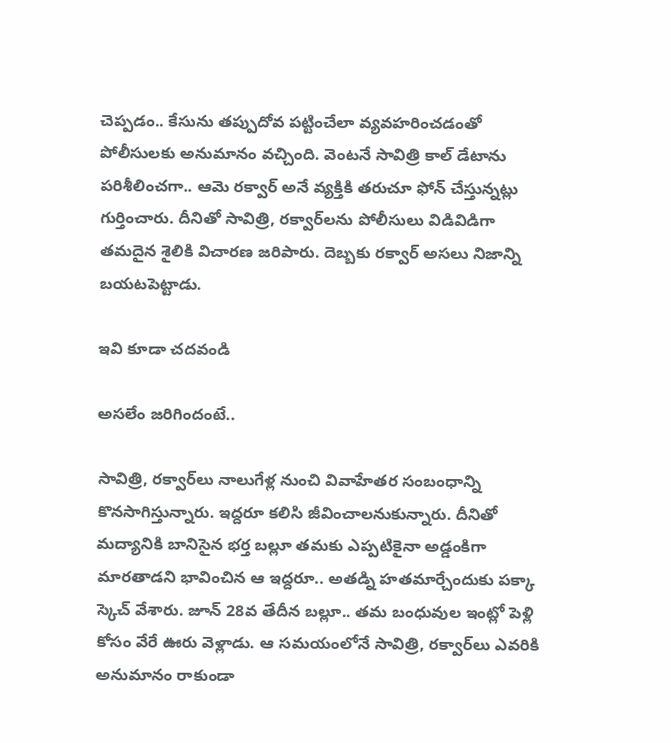చెప్పడం.. కేసును తప్పుదోవ పట్టించేలా వ్యవహరించడంతో పోలీసులకు అనుమానం వచ్చింది. వెంటనే సావిత్రి కాల్ డేటాను పరిశీలించగా.. ఆమె రక్వార్ అనే వ్యక్తికి తరుచూ ఫోన్ చేస్తున్నట్లు గుర్తించారు. దీనితో సావిత్రి, రక్వార్‌లను పోలీసులు విడివిడిగా తమదైన శైలికి విచారణ జరిపారు. దెబ్బకు రక్వార్ అసలు నిజాన్ని బయటపెట్టాడు.

ఇవి కూడా చదవండి

అసలేం జరిగిందంటే..

సావిత్రి, రక్వార్‌లు నాలుగేళ్ల నుంచి వివాహేతర సంబంధాన్ని కొనసాగిస్తున్నారు. ఇద్దరూ కలిసి జీవించాలనుకున్నారు. దీనితో మద్యానికి బానిసైన భర్త బల్లూ తమకు ఎప్పటికైనా అడ్డంకిగా మారతాడని భావించిన ఆ ఇద్దరూ.. అతడ్ని హతమార్చేందుకు పక్కా స్కెచ్ వేశారు. జూన్ 28వ తేదీన బల్లూ.. తమ బంధువుల ఇంట్లో పెళ్లి కోసం వేరే ఊరు వెళ్లాడు. ఆ సమయంలోనే సావిత్రి, రక్వార్‌లు ఎవరికి అనుమానం రాకుండా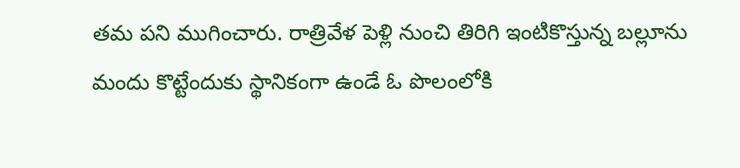తమ పని ముగించారు. రాత్రివేళ పెళ్లి నుంచి తిరిగి ఇంటికొస్తున్న బల్లూను మందు కొట్టేందుకు స్థానికంగా ఉండే ఓ పొలంలోకి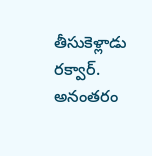తీసుకెళ్లాడు రక్వార్. అనంతరం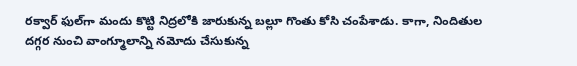రక్వార్ ఫుల్‌గా మందు కొట్టి నిద్రలోకి జారుకున్న బల్లూ గొంతు కోసి చంపేశాడు. కాగా, నిందితుల దగ్గర నుంచి వాంగ్మూలాన్ని నమోదు చేసుకున్న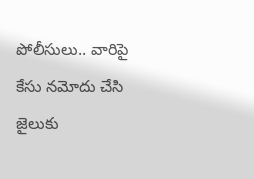పోలీసులు.. వారిపై కేసు నమోదు చేసి జైలుకు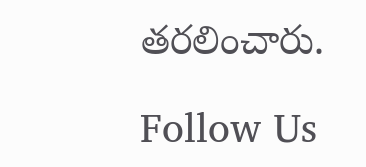తరలించారు.

Follow Us